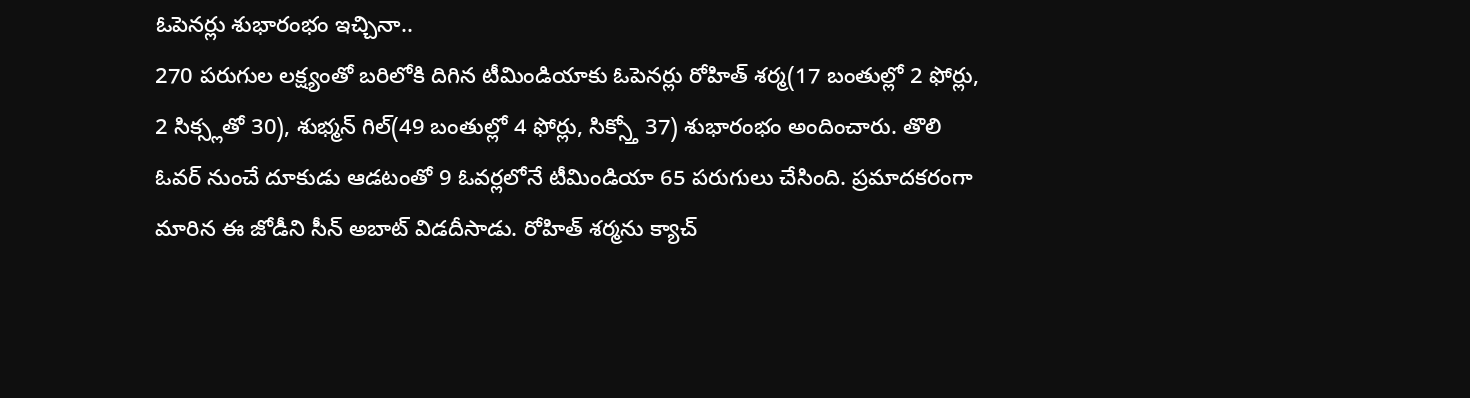ఓపెనర్లు శుభారంభం ఇచ్చినా..
270 పరుగుల లక్ష్యంతో బరిలోకి దిగిన టీమిండియాకు ఓపెనర్లు రోహిత్ శర్మ(17 బంతుల్లో 2 ఫోర్లు, 2 సిక్స్లతో 30), శుభ్మన్ గిల్(49 బంతుల్లో 4 ఫోర్లు, సిక్స్తో 37) శుభారంభం అందించారు. తొలి ఓవర్ నుంచే దూకుడు ఆడటంతో 9 ఓవర్లలోనే టీమిండియా 65 పరుగులు చేసింది. ప్రమాదకరంగా మారిన ఈ జోడీని సీన్ అబాట్ విడదీసాడు. రోహిత్ శర్మను క్యాచ్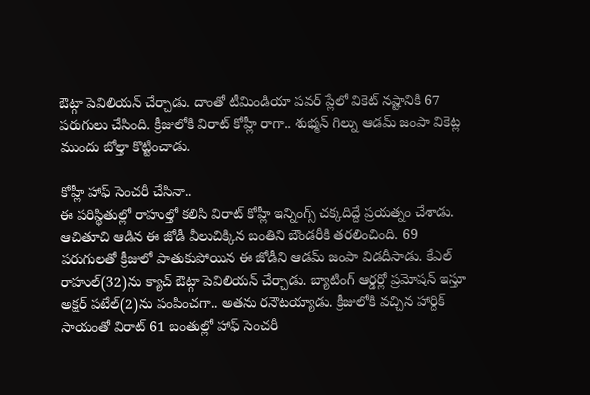ఔట్గా పెవిలియన్ చేర్చాడు. దాంతో టీమిండియా పవర్ ప్లేలో వికెట్ నష్టానికి 67 పరుగులు చేసింది. క్రీజులోకి విరాట్ కోహ్లీ రాగా.. శుభ్మన్ గిల్ను ఆడమ్ జంపా వికెట్ల ముందు బోల్తా కొట్టించాడు.

కోహ్లీ హాఫ్ సెంచరీ చేసినా..
ఈ పరిస్థితుల్లో రాహుల్తో కలిసి విరాట్ కోహ్లీ ఇన్నింగ్స్ చక్కదిద్దే ప్రయత్నం చేశాడు. ఆచితూచి ఆడిన ఈ జోడీ వీలుచిక్కిన బంతిని బౌండరీకి తరలించింది. 69 పరుగులతో క్రీజులో పాతుకుపోయిన ఈ జోడీని ఆడమ్ జంపా విడదీసాడు. కేఎల్ రాహుల్(32)ను క్యాచ్ ఔట్గా పెవిలియన్ చేర్చాడు. బ్యాటింగ్ ఆర్డర్లో ప్రమోషన్ ఇస్తూ అక్షర్ పటేల్(2)ను పంపించగా.. అతను రనౌటయ్యాడు. క్రీజులోకి వచ్చిన హార్దిక్ సాయంతో విరాట్ 61 బంతుల్లో హాఫ్ సెంచరీ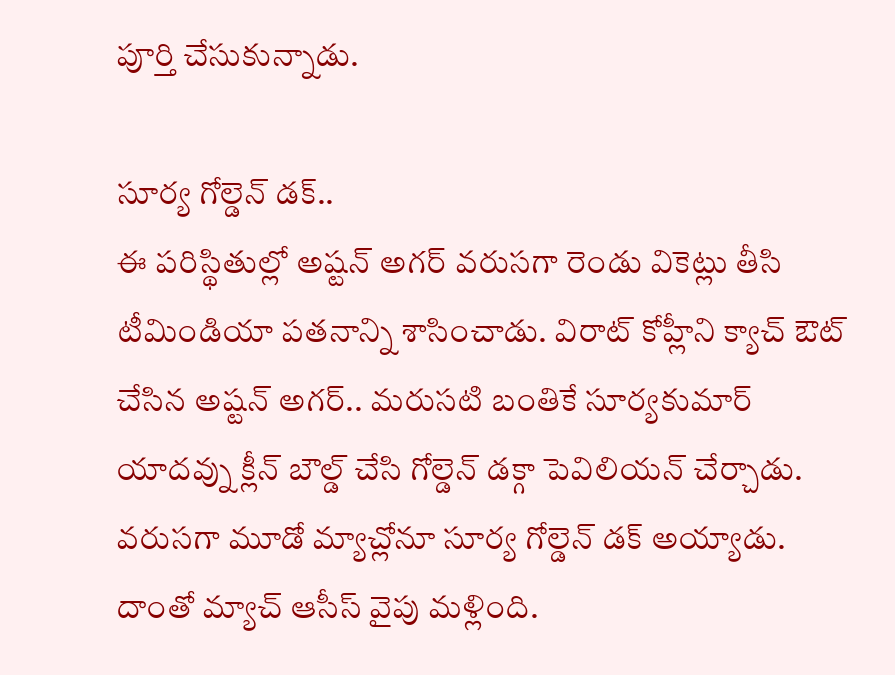పూర్తి చేసుకున్నాడు.

సూర్య గోల్డెన్ డక్..
ఈ పరిస్థితుల్లో అష్టన్ అగర్ వరుసగా రెండు వికెట్లు తీసి టీమిండియా పతనాన్ని శాసించాడు. విరాట్ కోహ్లీని క్యాచ్ ఔట్ చేసిన అష్టన్ అగర్.. మరుసటి బంతికే సూర్యకుమార్ యాదవ్ను క్లీన్ బౌల్డ్ చేసి గోల్డెన్ డక్గా పెవిలియన్ చేర్చాడు. వరుసగా మూడో మ్యాచ్లోనూ సూర్య గోల్డెన్ డక్ అయ్యాడు. దాంతో మ్యాచ్ ఆసీస్ వైపు మళ్లింది.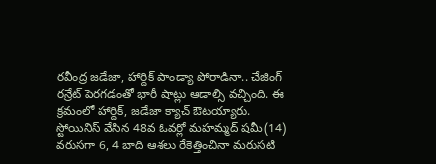రవీంద్ర జడేజా, హార్దిక్ పాండ్యా పోరాడినా.. చేజింగ్ రన్రేట్ పెరగడంతో భారీ షాట్లు ఆడాల్సి వచ్చింది. ఈ క్రమంలో హార్దిక్, జడేజా క్యాచ్ ఔటయ్యారు.
స్టోయినిస్ వేసిన 48వ ఓవర్లో మహమ్మద్ షమీ(14) వరుసగా 6, 4 బాది ఆశలు రేకెత్తించినా మరుసటి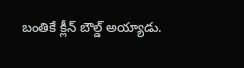బంతికే క్లీన్ బౌల్డ్ అయ్యాడు.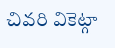చివరి వికెట్గా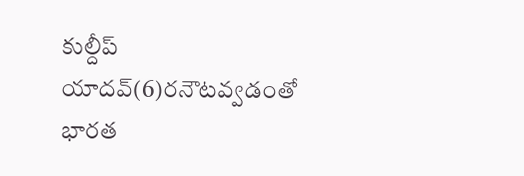కుల్దీప్ యాదవ్(6)రనౌటవ్వడంతో భారత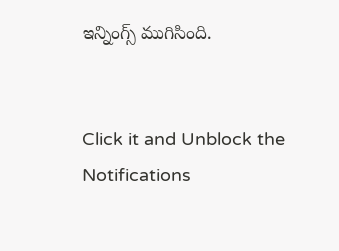ఇన్నింగ్స్ ముగిసింది.


Click it and Unblock the Notifications